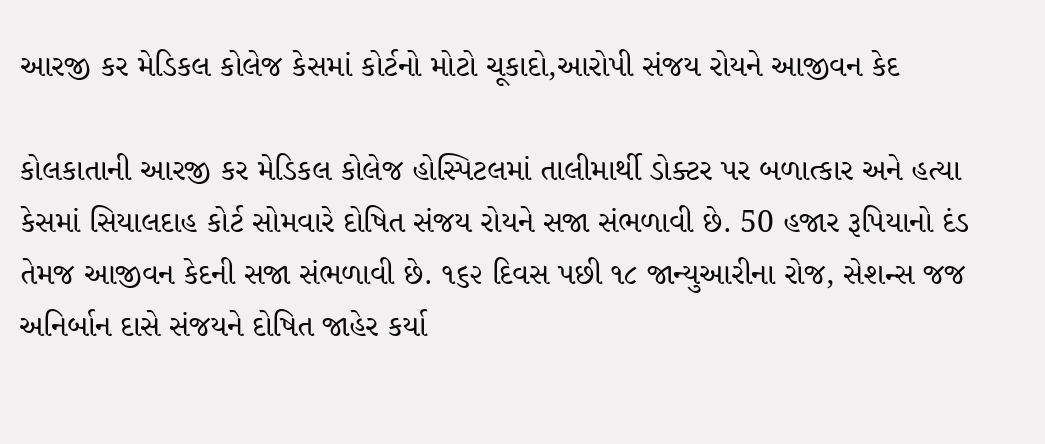આરજી કર મેડિકલ કોલેજ કેસમાં કોર્ટનો મોટો ચૂકાદો,આરોપી સંજય રોયને આજીવન કેદ

કોલકાતાની આરજી કર મેડિકલ કોલેજ હોસ્પિટલમાં તાલીમાર્થી ડોક્ટર પર બળાત્કાર અને હત્યા કેસમાં સિયાલદાહ કોર્ટ સોમવારે દોષિત સંજય રોયને સજા સંભળાવી છે. 50 હજાર રૂપિયાનો દંડ તેમજ આજીવન કેદની સજા સંભળાવી છે. ૧૬૨ દિવસ પછી ૧૮ જાન્યુઆરીના રોજ, સેશન્સ જજ અનિર્બાન દાસે સંજયને દોષિત જાહેર કર્યા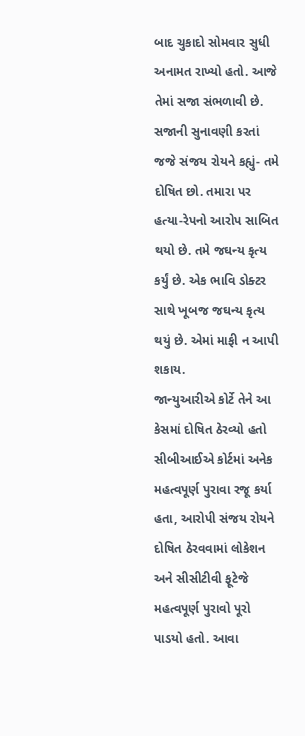બાદ ચુકાદો સોમવાર સુધી અનામત રાખ્યો હતો. આજે તેમાં સજા સંભળાવી છે.
સજાની સુનાવણી કરતાં જજે સંજય રોયને કહ્યું- તમે દોષિત છો. તમારા પર હત્યા-રેપનો આરોપ સાબિત થયો છે. તમે જઘન્ય કૃત્ય કર્યું છે. એક ભાવિ ડોક્ટર સાથે ખૂબજ જઘન્ય કૃત્ય થયું છે. એમાં માફી ન આપી શકાય.
જાન્યુઆરીએ કોર્ટે તેને આ કેસમાં દોષિત ઠેરવ્યો હતો
સીબીઆઈએ કોર્ટમાં અનેક મહત્વપૂર્ણ પુરાવા રજૂ કર્યા હતા, આરોપી સંજય રોયને દોષિત ઠેરવવામાં લોકેશન અને સીસીટીવી ફૂટેજે મહત્વપૂર્ણ પુરાવો પૂરો પાડયો હતો. આવા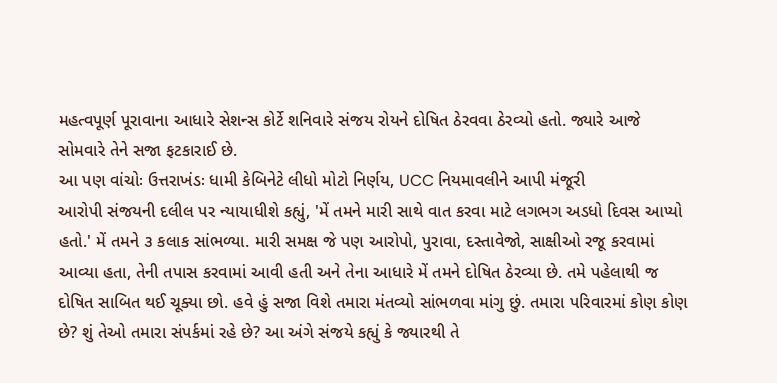મહત્વપૂર્ણ પૂરાવાના આધારે સેશન્સ કોર્ટે શનિવારે સંજય રોયને દોષિત ઠેરવવા ઠેરવ્યો હતો. જ્યારે આજે સોમવારે તેને સજા ફટકારાઈ છે.
આ પણ વાંચોઃ ઉત્તરાખંડઃ ધામી કેબિનેટે લીધો મોટો નિર્ણય, UCC નિયમાવલીને આપી મંજૂરી
આરોપી સંજયની દલીલ પર ન્યાયાધીશે કહ્યું, 'મેં તમને મારી સાથે વાત કરવા માટે લગભગ અડધો દિવસ આપ્યો હતો.' મેં તમને ૩ કલાક સાંભળ્યા. મારી સમક્ષ જે પણ આરોપો, પુરાવા, દસ્તાવેજો, સાક્ષીઓ રજૂ કરવામાં આવ્યા હતા, તેની તપાસ કરવામાં આવી હતી અને તેના આધારે મેં તમને દોષિત ઠેરવ્યા છે. તમે પહેલાથી જ દોષિત સાબિત થઈ ચૂક્યા છો. હવે હું સજા વિશે તમારા મંતવ્યો સાંભળવા માંગુ છું. તમારા પરિવારમાં કોણ કોણ છે? શું તેઓ તમારા સંપર્કમાં રહે છે? આ અંગે સંજયે કહ્યું કે જ્યારથી તે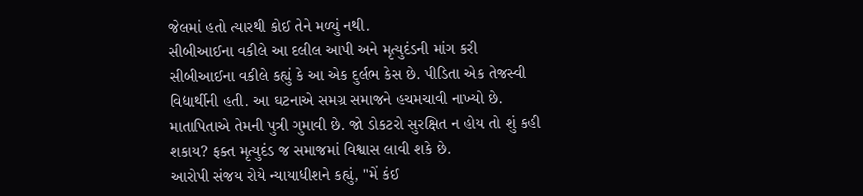જેલમાં હતો ત્યારથી કોઈ તેને મળ્યું નથી.
સીબીઆઈના વકીલે આ દલીલ આપી અને મૃત્યુદંડની માંગ કરી
સીબીઆઈના વકીલે કહ્યું કે આ એક દુર્લભ કેસ છે. પીડિતા એક તેજસ્વી વિદ્યાર્થીની હતી. આ ઘટનાએ સમગ્ર સમાજને હચમચાવી નાખ્યો છે. માતાપિતાએ તેમની પુત્રી ગુમાવી છે. જો ડોકટરો સુરક્ષિત ન હોય તો શું કહી શકાય? ફક્ત મૃત્યુદંડ જ સમાજમાં વિશ્વાસ લાવી શકે છે.
આરોપી સંજય રોયે ન્યાયાધીશને કહ્યું, "મેં કંઈ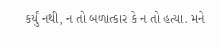કર્યું નથી, ન તો બળાત્કાર કે ન તો હત્યા. મને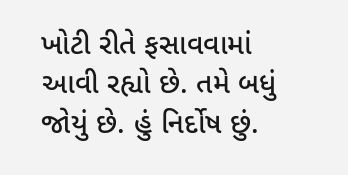ખોટી રીતે ફસાવવામાં આવી રહ્યો છે. તમે બધું જોયું છે. હું નિર્દોષ છું.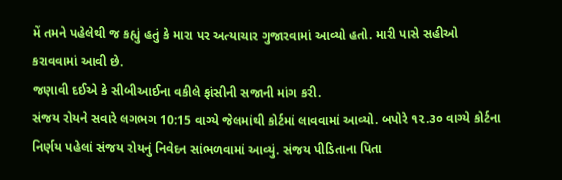મેં તમને પહેલેથી જ કહ્યું હતું કે મારા પર અત્યાચાર ગુજારવામાં આવ્યો હતો. મારી પાસે સહીઓ કરાવવામાં આવી છે.
જણાવી દઈએ કે સીબીઆઈના વકીલે ફાંસીની સજાની માંગ કરી.
સંજય રોયને સવારે લગભગ 10:15 વાગ્યે જેલમાંથી કોર્ટમાં લાવવામાં આવ્યો. બપોરે ૧૨.૩૦ વાગ્યે કોર્ટના નિર્ણય પહેલાં સંજય રોયનું નિવેદન સાંભળવામાં આવ્યું. સંજય પીડિતાના પિતા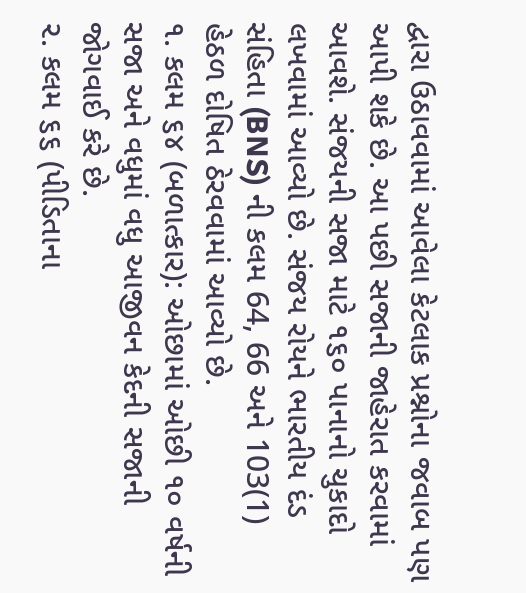દ્વારા ઉઠાવવામાં આવેલા કેટલાક પ્રશ્નોના જવાબ પણ આપી શકે છે. આ પછી સજાની જાહેરાત કરવામાં આવશે. સંજયની સજા માટે ૧૬૦ પાનાનો ચુકાદો લખવામાં આવ્યો છે. સંજય રોયને ભારતીય દંડ સંહિતા (BNS) ની કલમ 64, 66 અને 103(1) હેઠળ દોષિત ઠેરવવામાં આવ્યો છે.
૧. કલમ ૬૪ (બળાત્કાર): ઓછામાં ઓછી ૧૦ વર્ષની સજા અને વધુમાં વધુ આજીવન કેદની સજાની જોગવાઈ કરે છે.
૨. કલમ ૬૬ (પીડિતાના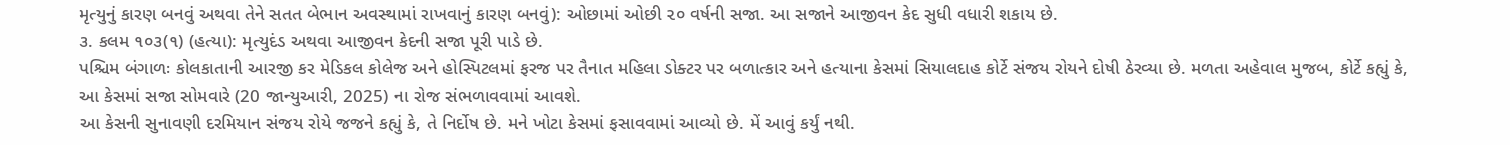મૃત્યુનું કારણ બનવું અથવા તેને સતત બેભાન અવસ્થામાં રાખવાનું કારણ બનવું): ઓછામાં ઓછી ૨૦ વર્ષની સજા. આ સજાને આજીવન કેદ સુધી વધારી શકાય છે.
૩. કલમ ૧૦૩(૧) (હત્યા): મૃત્યુદંડ અથવા આજીવન કેદની સજા પૂરી પાડે છે.
પશ્ચિમ બંગાળઃ કોલકાતાની આરજી કર મેડિકલ કોલેજ અને હોસ્પિટલમાં ફરજ પર તૈનાત મહિલા ડોક્ટર પર બળાત્કાર અને હત્યાના કેસમાં સિયાલદાહ કોર્ટે સંજય રોયને દોષી ઠેરવ્યા છે. મળતા અહેવાલ મુજબ, કોર્ટે કહ્યું કે, આ કેસમાં સજા સોમવારે (20 જાન્યુઆરી, 2025) ના રોજ સંભળાવવામાં આવશે.
આ કેસની સુનાવણી દરમિયાન સંજય રોયે જજને કહ્યું કે, તે નિર્દોષ છે. મને ખોટા કેસમાં ફસાવવામાં આવ્યો છે. મેં આવું કર્યું નથી.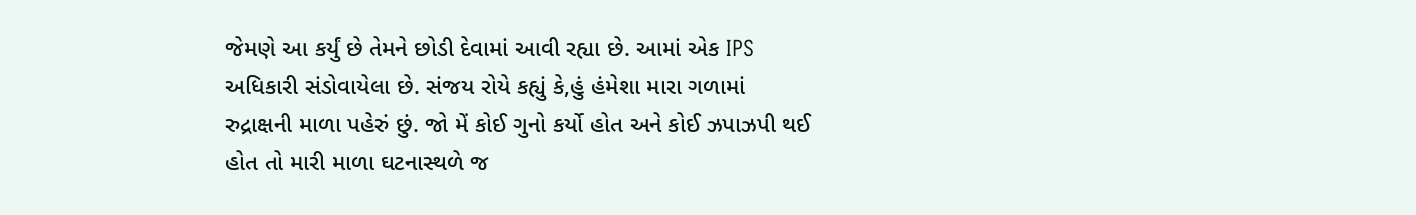જેમણે આ કર્યું છે તેમને છોડી દેવામાં આવી રહ્યા છે. આમાં એક IPS અધિકારી સંડોવાયેલા છે. સંજય રોયે કહ્યું કે,હું હંમેશા મારા ગળામાં રુદ્રાક્ષની માળા પહેરું છું. જો મેં કોઈ ગુનો કર્યો હોત અને કોઈ ઝપાઝપી થઈ હોત તો મારી માળા ઘટનાસ્થળે જ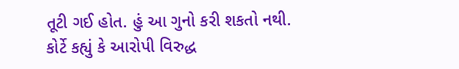તૂટી ગઈ હોત. હું આ ગુનો કરી શકતો નથી.
કોર્ટે કહ્યું કે આરોપી વિરુદ્ધ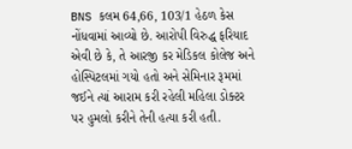BNS કલમ 64,66, 103/1 હેઠળ કેસ નોંધવામાં આવ્યો છે. આરોપી વિરુદ્ધ ફરિયાદ એવી છે કે, તે આરજી કર મેડિકલ કોલેજ અને હોસ્પિટલમાં ગયો હતો અને સેમિનાર રૂમમાં જઈને ત્યાં આરામ કરી રહેલી મહિલા ડોક્ટર પર હુમલો કરીને તેની હત્યા કરી હતી.